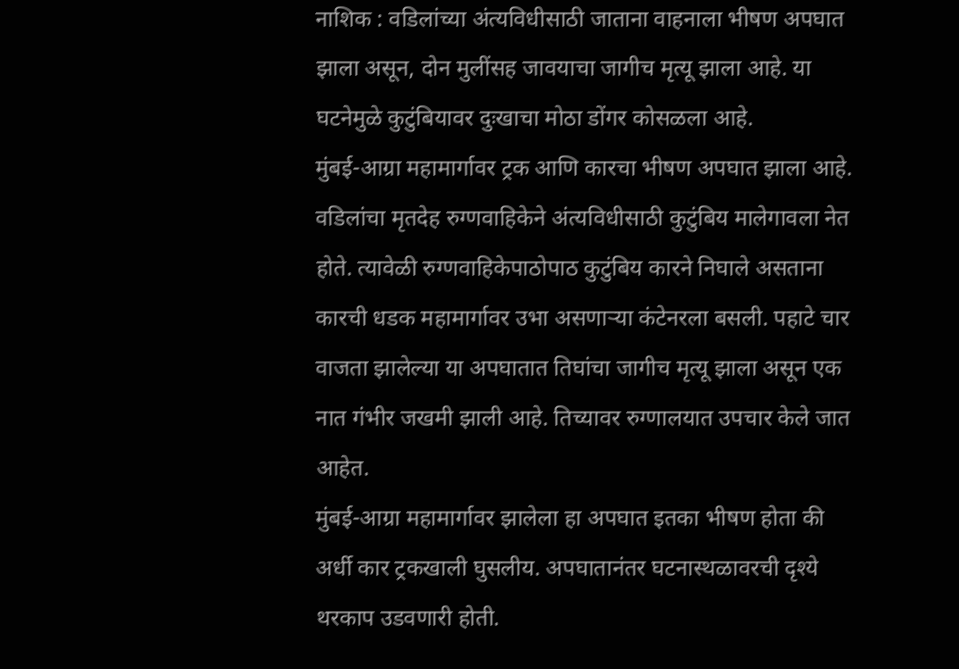नाशिक : वडिलांच्या अंत्यविधीसाठी जाताना वाहनाला भीषण अपघात झाला असून, दोन मुलींसह जावयाचा जागीच मृत्यू झाला आहे. या घटनेमुळे कुटुंबियावर दुःखाचा मोठा डोंगर कोसळला आहे.
मुंबई-आग्रा महामार्गावर ट्रक आणि कारचा भीषण अपघात झाला आहे.
वडिलांचा मृतदेह रुग्णवाहिकेने अंत्यविधीसाठी कुटुंबिय मालेगावला नेत होते. त्यावेळी रुग्णवाहिकेपाठोपाठ कुटुंबिय कारने निघाले असताना कारची धडक महामार्गावर उभा असणाऱ्या कंटेनरला बसली. पहाटे चार वाजता झालेल्या या अपघातात तिघांचा जागीच मृत्यू झाला असून एक नात गंभीर जखमी झाली आहे. तिच्यावर रुग्णालयात उपचार केले जात आहेत.
मुंबई-आग्रा महामार्गावर झालेला हा अपघात इतका भीषण होता की अर्धी कार ट्रकखाली घुसलीय. अपघातानंतर घटनास्थळावरची दृश्ये थरकाप उडवणारी होती.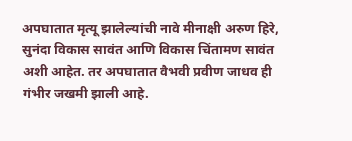अपघातात मृत्यू झालेल्यांची नावे मीनाक्षी अरुण हिरे, सुनंदा विकास सावंत आणि विकास चिंतामण सावंत अशी आहेत. तर अपघातात वैभवी प्रवीण जाधव ही गंभीर जखमी झाली आहे.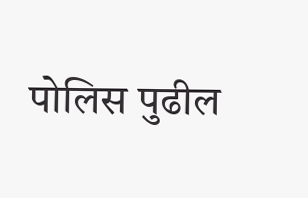पोलिस पुढील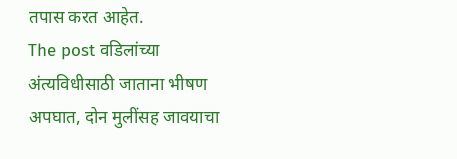तपास करत आहेत.
The post वडिलांच्या अंत्यविधीसाठी जाताना भीषण अपघात, दोन मुलींसह जावयाचा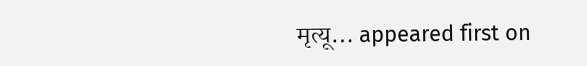मृत्यू… appeared first on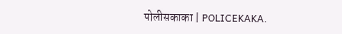पोलीसकाका | POLICEKAKA.